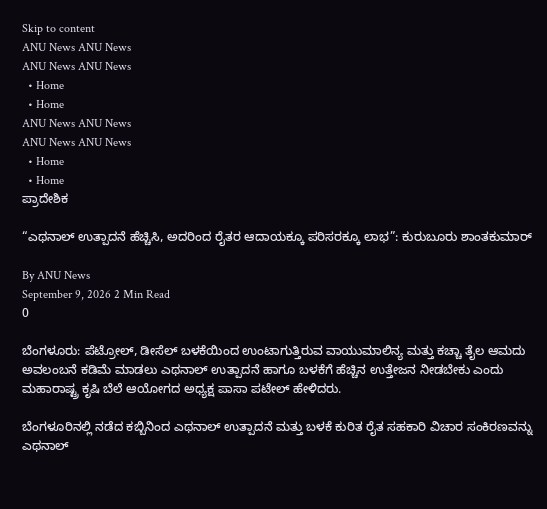Skip to content
ANU News ANU News
ANU News ANU News
  • Home
  • Home
ANU News ANU News
ANU News ANU News
  • Home
  • Home
ಪ್ರಾದೇಶಿಕ

“ಎಥನಾಲ್ ಉತ್ಪಾದನೆ ಹೆಚ್ಚಿಸಿ, ಅದರಿಂದ ರೈತರ ಆದಾಯಕ್ಕೂ ಪರಿಸರಕ್ಕೂ ಲಾಭ”: ಕುರುಬೂರು ಶಾಂತಕುಮಾರ್

By ANU News
September 9, 2026 2 Min Read
0

ಬೆಂಗಳೂರು: ಪೆಟ್ರೋಲ್‌, ಡೀಸೆಲ್‌ ಬಳಕೆಯಿಂದ ಉಂಟಾಗುತ್ತಿರುವ ವಾಯುಮಾಲಿನ್ಯ ಮತ್ತು ಕಚ್ಚಾ ತೈಲ ಆಮದು ಅವಲಂಬನೆ ಕಡಿಮೆ ಮಾಡಲು ಎಥನಾಲ್‌ ಉತ್ಪಾದನೆ ಹಾಗೂ ಬಳಕೆಗೆ ಹೆಚ್ಚಿನ ಉತ್ತೇಜನ ನೀಡಬೇಕು ಎಂದು ಮಹಾರಾಷ್ಟ್ರ ಕೃಷಿ ಬೆಲೆ ಆಯೋಗದ ಅಧ್ಯಕ್ಷ ಪಾಸಾ ಪಟೇಲ್‌ ಹೇಳಿದರು.

ಬೆಂಗಳೂರಿನಲ್ಲಿ ನಡೆದ ಕಬ್ಬಿನಿಂದ ಎಥನಾಲ್‌ ಉತ್ಪಾದನೆ ಮತ್ತು ಬಳಕೆ ಕುರಿತ ರೈತ ಸಹಕಾರಿ ವಿಚಾರ ಸಂಕಿರಣವನ್ನು ಎಥನಾಲ್‌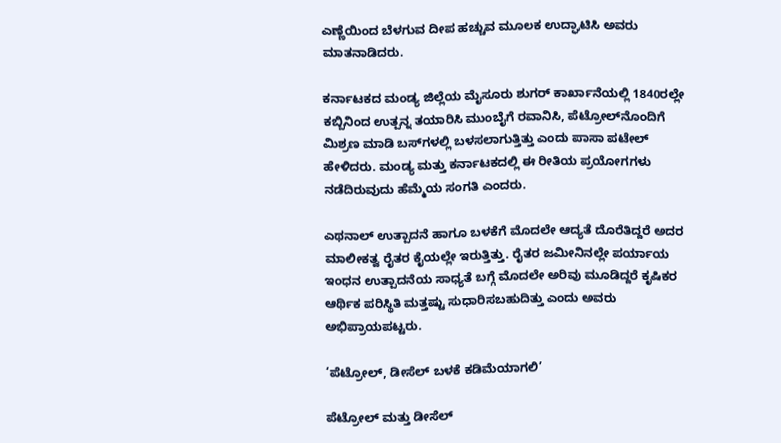ಎಣ್ಣೆಯಿಂದ ಬೆಳಗುವ ದೀಪ ಹಚ್ಚುವ ಮೂಲಕ ಉದ್ಘಾಟಿಸಿ ಅವರು ಮಾತನಾಡಿದರು.

ಕರ್ನಾಟಕದ ಮಂಡ್ಯ ಜಿಲ್ಲೆಯ ಮೈಸೂರು ಶುಗರ್‌ ಕಾರ್ಖಾನೆಯಲ್ಲಿ 1840ರಲ್ಲೇ ಕಬ್ಬಿನಿಂದ ಉತ್ಪನ್ನ ತಯಾರಿಸಿ ಮುಂಬೈಗೆ ರವಾನಿಸಿ, ಪೆಟ್ರೋಲ್‌ನೊಂದಿಗೆ ಮಿಶ್ರಣ ಮಾಡಿ ಬಸ್‌ಗಳಲ್ಲಿ ಬಳಸಲಾಗುತ್ತಿತ್ತು ಎಂದು ಪಾಸಾ ಪಟೇಲ್‌ ಹೇಳಿದರು. ಮಂಡ್ಯ ಮತ್ತು ಕರ್ನಾಟಕದಲ್ಲಿ ಈ ರೀತಿಯ ಪ್ರಯೋಗಗಳು ನಡೆದಿರುವುದು ಹೆಮ್ಮೆಯ ಸಂಗತಿ ಎಂದರು.

ಎಥನಾಲ್‌ ಉತ್ಪಾದನೆ ಹಾಗೂ ಬಳಕೆಗೆ ಮೊದಲೇ ಆದ್ಯತೆ ದೊರೆತಿದ್ದರೆ ಅದರ ಮಾಲೀಕತ್ವ ರೈತರ ಕೈಯಲ್ಲೇ ಇರುತ್ತಿತ್ತು. ರೈತರ ಜಮೀನಿನಲ್ಲೇ ಪರ್ಯಾಯ ಇಂಧನ ಉತ್ಪಾದನೆಯ ಸಾಧ್ಯತೆ ಬಗ್ಗೆ ಮೊದಲೇ ಅರಿವು ಮೂಡಿದ್ದರೆ ಕೃಷಿಕರ ಆರ್ಥಿಕ ಪರಿಸ್ಥಿತಿ ಮತ್ತಷ್ಟು ಸುಧಾರಿಸಬಹುದಿತ್ತು ಎಂದು ಅವರು ಅಭಿಪ್ರಾಯಪಟ್ಟರು.

‘ಪೆಟ್ರೋಲ್‌, ಡೀಸೆಲ್‌ ಬಳಕೆ ಕಡಿಮೆಯಾಗಲಿ’

ಪೆಟ್ರೋಲ್‌ ಮತ್ತು ಡೀಸೆಲ್‌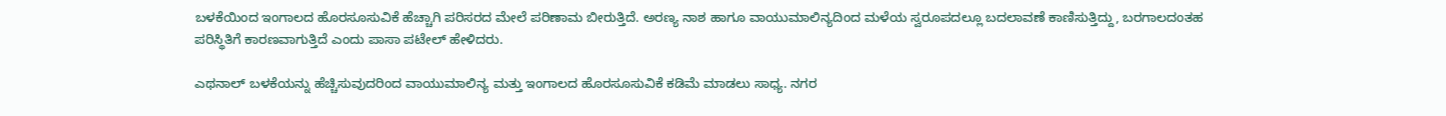ಬಳಕೆಯಿಂದ ಇಂಗಾಲದ ಹೊರಸೂಸುವಿಕೆ ಹೆಚ್ಚಾಗಿ ಪರಿಸರದ ಮೇಲೆ ಪರಿಣಾಮ ಬೀರುತ್ತಿದೆ. ಅರಣ್ಯ ನಾಶ ಹಾಗೂ ವಾಯುಮಾಲಿನ್ಯದಿಂದ ಮಳೆಯ ಸ್ವರೂಪದಲ್ಲೂ ಬದಲಾವಣೆ ಕಾಣಿಸುತ್ತಿದ್ದು, ಬರಗಾಲದಂತಹ ಪರಿಸ್ಥಿತಿಗೆ ಕಾರಣವಾಗುತ್ತಿದೆ ಎಂದು ಪಾಸಾ ಪಟೇಲ್‌ ಹೇಳಿದರು.

ಎಥನಾಲ್‌ ಬಳಕೆಯನ್ನು ಹೆಚ್ಚಿಸುವುದರಿಂದ ವಾಯುಮಾಲಿನ್ಯ ಮತ್ತು ಇಂಗಾಲದ ಹೊರಸೂಸುವಿಕೆ ಕಡಿಮೆ ಮಾಡಲು ಸಾಧ್ಯ. ನಗರ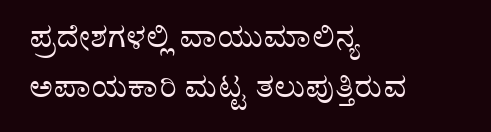ಪ್ರದೇಶಗಳಲ್ಲಿ ವಾಯುಮಾಲಿನ್ಯ ಅಪಾಯಕಾರಿ ಮಟ್ಟ ತಲುಪುತ್ತಿರುವ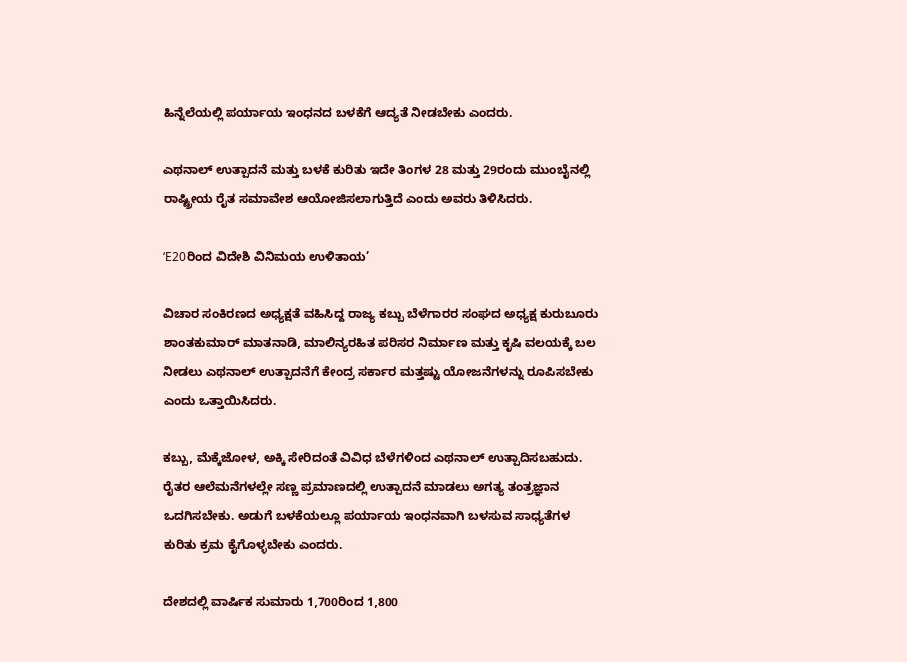ಹಿನ್ನೆಲೆಯಲ್ಲಿ ಪರ್ಯಾಯ ಇಂಧನದ ಬಳಕೆಗೆ ಆದ್ಯತೆ ನೀಡಬೇಕು ಎಂದರು.

ಎಥನಾಲ್‌ ಉತ್ಪಾದನೆ ಮತ್ತು ಬಳಕೆ ಕುರಿತು ಇದೇ ತಿಂಗಳ 28 ಮತ್ತು 29ರಂದು ಮುಂಬೈನಲ್ಲಿ ರಾಷ್ಟ್ರೀಯ ರೈತ ಸಮಾವೇಶ ಆಯೋಜಿಸಲಾಗುತ್ತಿದೆ ಎಂದು ಅವರು ತಿಳಿಸಿದರು.

‘E20ರಿಂದ ವಿದೇಶಿ ವಿನಿಮಯ ಉಳಿತಾಯ’

ವಿಚಾರ ಸಂಕಿರಣದ ಅಧ್ಯಕ್ಷತೆ ವಹಿಸಿದ್ದ ರಾಜ್ಯ ಕಬ್ಬು ಬೆಳೆಗಾರರ ಸಂಘದ ಅಧ್ಯಕ್ಷ ಕುರುಬೂರು ಶಾಂತಕುಮಾರ್‌ ಮಾತನಾಡಿ, ಮಾಲಿನ್ಯರಹಿತ ಪರಿಸರ ನಿರ್ಮಾಣ ಮತ್ತು ಕೃಷಿ ವಲಯಕ್ಕೆ ಬಲ ನೀಡಲು ಎಥನಾಲ್‌ ಉತ್ಪಾದನೆಗೆ ಕೇಂದ್ರ ಸರ್ಕಾರ ಮತ್ತಷ್ಟು ಯೋಜನೆಗಳನ್ನು ರೂಪಿಸಬೇಕು ಎಂದು ಒತ್ತಾಯಿಸಿದರು.

ಕಬ್ಬು, ಮೆಕ್ಕೆಜೋಳ, ಅಕ್ಕಿ ಸೇರಿದಂತೆ ವಿವಿಧ ಬೆಳೆಗಳಿಂದ ಎಥನಾಲ್‌ ಉತ್ಪಾದಿಸಬಹುದು. ರೈತರ ಆಲೆಮನೆಗಳಲ್ಲೇ ಸಣ್ಣ ಪ್ರಮಾಣದಲ್ಲಿ ಉತ್ಪಾದನೆ ಮಾಡಲು ಅಗತ್ಯ ತಂತ್ರಜ್ಞಾನ ಒದಗಿಸಬೇಕು. ಅಡುಗೆ ಬಳಕೆಯಲ್ಲೂ ಪರ್ಯಾಯ ಇಂಧನವಾಗಿ ಬಳಸುವ ಸಾಧ್ಯತೆಗಳ ಕುರಿತು ಕ್ರಮ ಕೈಗೊಳ್ಳಬೇಕು ಎಂದರು.

ದೇಶದಲ್ಲಿ ವಾರ್ಷಿಕ ಸುಮಾರು 1,700ರಿಂದ 1,800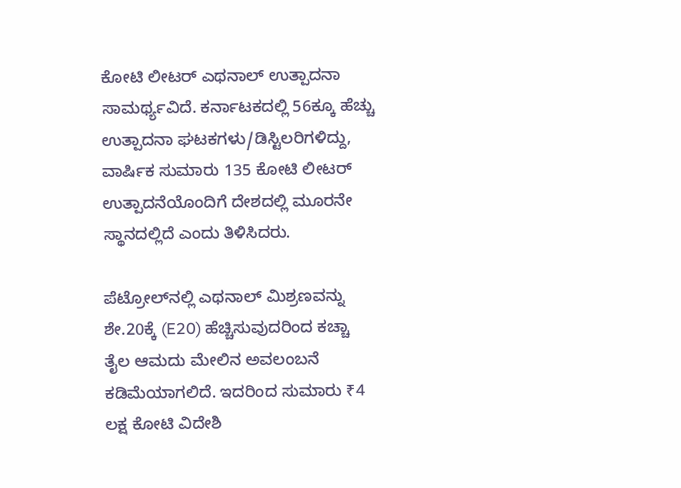ಕೋಟಿ ಲೀಟರ್‌ ಎಥನಾಲ್‌ ಉತ್ಪಾದನಾ ಸಾಮರ್ಥ್ಯವಿದೆ. ಕರ್ನಾಟಕದಲ್ಲಿ 56ಕ್ಕೂ ಹೆಚ್ಚು ಉತ್ಪಾದನಾ ಘಟಕಗಳು/ಡಿಸ್ಟಿಲರಿಗಳಿದ್ದು, ವಾರ್ಷಿಕ ಸುಮಾರು 135 ಕೋಟಿ ಲೀಟರ್‌ ಉತ್ಪಾದನೆಯೊಂದಿಗೆ ದೇಶದಲ್ಲಿ ಮೂರನೇ ಸ್ಥಾನದಲ್ಲಿದೆ ಎಂದು ತಿಳಿಸಿದರು.

ಪೆಟ್ರೋಲ್‌ನಲ್ಲಿ ಎಥನಾಲ್‌ ಮಿಶ್ರಣವನ್ನು ಶೇ.20ಕ್ಕೆ (E20) ಹೆಚ್ಚಿಸುವುದರಿಂದ ಕಚ್ಚಾ ತೈಲ ಆಮದು ಮೇಲಿನ ಅವಲಂಬನೆ ಕಡಿಮೆಯಾಗಲಿದೆ. ಇದರಿಂದ ಸುಮಾರು ₹4 ಲಕ್ಷ ಕೋಟಿ ವಿದೇಶಿ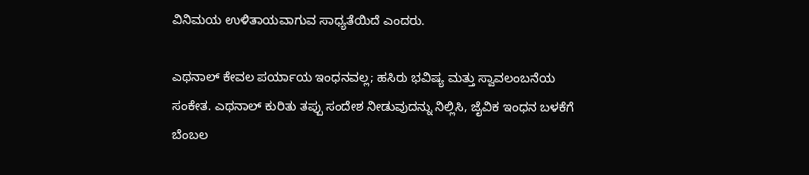ವಿನಿಮಯ ಉಳಿತಾಯವಾಗುವ ಸಾಧ್ಯತೆಯಿದೆ ಎಂದರು.

ಎಥನಾಲ್‌ ಕೇವಲ ಪರ್ಯಾಯ ಇಂಧನವಲ್ಲ; ಹಸಿರು ಭವಿಷ್ಯ ಮತ್ತು ಸ್ವಾವಲಂಬನೆಯ ಸಂಕೇತ. ಎಥನಾಲ್‌ ಕುರಿತು ತಪ್ಪು ಸಂದೇಶ ನೀಡುವುದನ್ನು ನಿಲ್ಲಿಸಿ, ಜೈವಿಕ ಇಂಧನ ಬಳಕೆಗೆ ಬೆಂಬಲ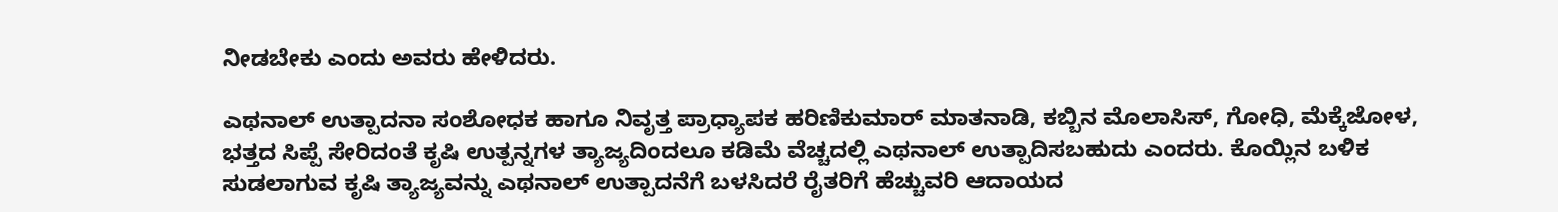ನೀಡಬೇಕು ಎಂದು ಅವರು ಹೇಳಿದರು.

ಎಥನಾಲ್‌ ಉತ್ಪಾದನಾ ಸಂಶೋಧಕ ಹಾಗೂ ನಿವೃತ್ತ ಪ್ರಾಧ್ಯಾಪಕ ಹರಿಣಿಕುಮಾರ್‌ ಮಾತನಾಡಿ, ಕಬ್ಬಿನ ಮೊಲಾಸಿಸ್‌, ಗೋಧಿ, ಮೆಕ್ಕೆಜೋಳ, ಭತ್ತದ ಸಿಪ್ಪೆ ಸೇರಿದಂತೆ ಕೃಷಿ ಉತ್ಪನ್ನಗಳ ತ್ಯಾಜ್ಯದಿಂದಲೂ ಕಡಿಮೆ ವೆಚ್ಚದಲ್ಲಿ ಎಥನಾಲ್‌ ಉತ್ಪಾದಿಸಬಹುದು ಎಂದರು. ಕೊಯ್ಲಿನ ಬಳಿಕ ಸುಡಲಾಗುವ ಕೃಷಿ ತ್ಯಾಜ್ಯವನ್ನು ಎಥನಾಲ್‌ ಉತ್ಪಾದನೆಗೆ ಬಳಸಿದರೆ ರೈತರಿಗೆ ಹೆಚ್ಚುವರಿ ಆದಾಯದ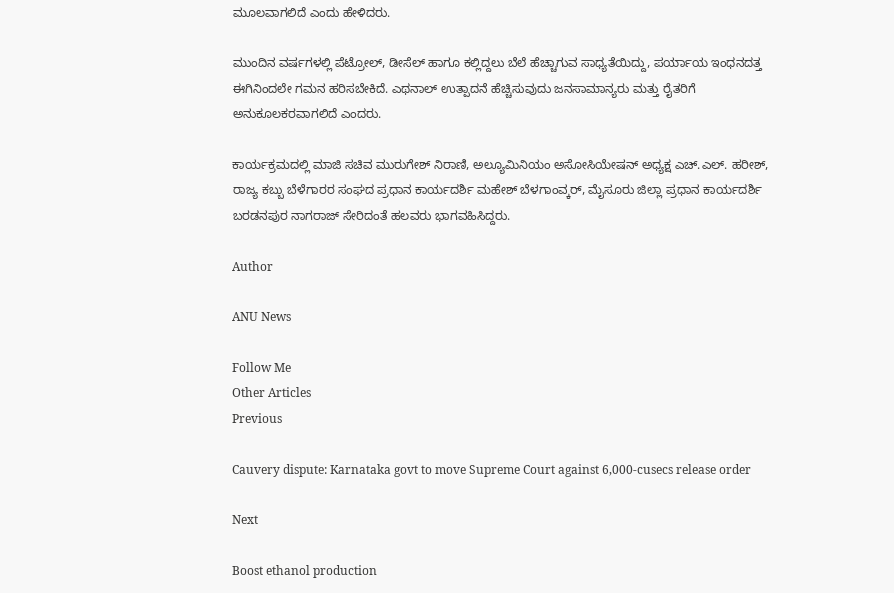ಮೂಲವಾಗಲಿದೆ ಎಂದು ಹೇಳಿದರು.

ಮುಂದಿನ ವರ್ಷಗಳಲ್ಲಿ ಪೆಟ್ರೋಲ್‌, ಡೀಸೆಲ್‌ ಹಾಗೂ ಕಲ್ಲಿದ್ದಲು ಬೆಲೆ ಹೆಚ್ಚಾಗುವ ಸಾಧ್ಯತೆಯಿದ್ದು, ಪರ್ಯಾಯ ಇಂಧನದತ್ತ ಈಗಿನಿಂದಲೇ ಗಮನ ಹರಿಸಬೇಕಿದೆ. ಎಥನಾಲ್‌ ಉತ್ಪಾದನೆ ಹೆಚ್ಚಿಸುವುದು ಜನಸಾಮಾನ್ಯರು ಮತ್ತು ರೈತರಿಗೆ ಅನುಕೂಲಕರವಾಗಲಿದೆ ಎಂದರು.

ಕಾರ್ಯಕ್ರಮದಲ್ಲಿ ಮಾಜಿ ಸಚಿವ ಮುರುಗೇಶ್‌ ನಿರಾಣಿ, ಅಲ್ಯೂಮಿನಿಯಂ ಅಸೋಸಿಯೇಷನ್‌ ಅಧ್ಯಕ್ಷ ಎಚ್‌.ಎಲ್‌. ಹರೀಶ್‌, ರಾಜ್ಯ ಕಬ್ಬು ಬೆಳೆಗಾರರ ಸಂಘದ ಪ್ರಧಾನ ಕಾರ್ಯದರ್ಶಿ ಮಹೇಶ್‌ ಬೆಳಗಾಂವ್ಕರ್‌, ಮೈಸೂರು ಜಿಲ್ಲಾ ಪ್ರಧಾನ ಕಾರ್ಯದರ್ಶಿ ಬರಡನಪುರ ನಾಗರಾಜ್‌ ಸೇರಿದಂತೆ ಹಲವರು ಭಾಗವಹಿಸಿದ್ದರು.

Author

ANU News

Follow Me
Other Articles
Previous

Cauvery dispute: Karnataka govt to move Supreme Court against 6,000-cusecs release order

Next

Boost ethanol production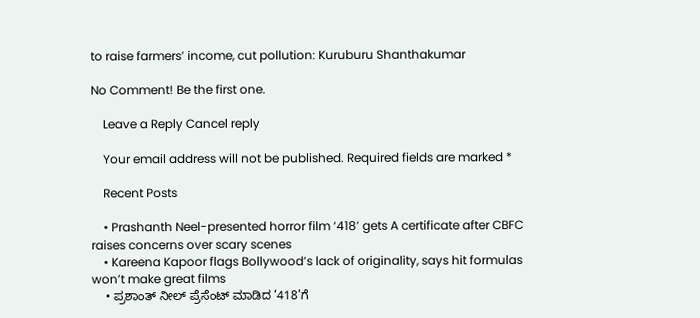to raise farmers’ income, cut pollution: Kuruburu Shanthakumar

No Comment! Be the first one.

    Leave a Reply Cancel reply

    Your email address will not be published. Required fields are marked *

    Recent Posts

    • Prashanth Neel-presented horror film ‘418’ gets A certificate after CBFC raises concerns over scary scenes
    • Kareena Kapoor flags Bollywood’s lack of originality, says hit formulas won’t make great films
    • ಪ್ರಶಾಂತ್ ನೀಲ್ ಪ್ರೆಸೆಂಟ್ ಮಾಡಿದ ‘418’ಗೆ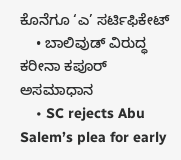ಕೊನೆಗೂ ‘ಎ’ ಸರ್ಟಿಫಿಕೇಟ್
    • ಬಾಲಿವುಡ್‌ ವಿರುದ್ಧ ಕರೀನಾ ಕಪೂರ್‌ ಅಸಮಾಧಾನ
    • SC rejects Abu Salem’s plea for early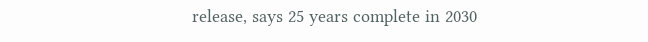release, says 25 years complete in 2030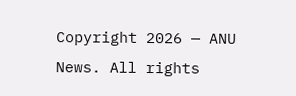Copyright 2026 — ANU News. All rights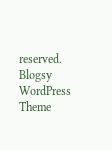reserved. Blogsy WordPress Theme